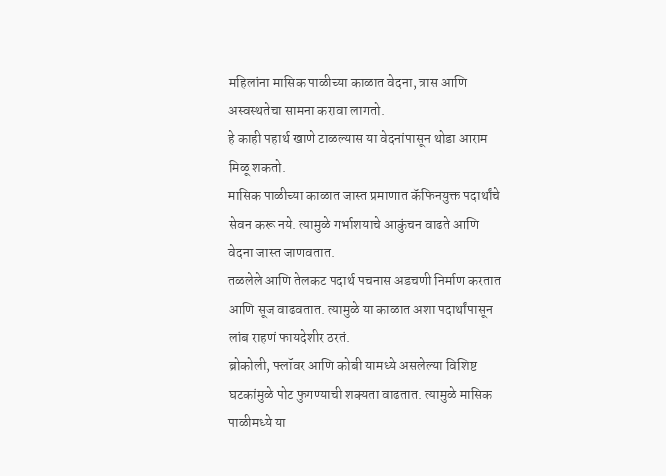महिलांना मासिक पाळीच्या काळात वेदना, त्रास आणि अस्वस्थतेचा सामना करावा लागतो.
हे काही पहार्थ खाणे टाळल्यास या वेदनांपासून थोडा आराम मिळू शकतो.
मासिक पाळीच्या काळात जास्त प्रमाणात कॅफिनयुक्त पदार्थांचे सेवन करू नये. त्यामुळे गर्भाशयाचे आकुंचन वाढते आणि वेदना जास्त जाणवतात.
तळलेले आणि तेलकट पदार्थ पचनास अडचणी निर्माण करतात आणि सूज वाढवतात. त्यामुळे या काळात अशा पदार्थांपासून लांब राहणं फायदेशीर ठरतं.
ब्रोकोली, फ्लॉवर आणि कोबी यामध्ये असलेल्या विशिष्ट घटकांमुळे पोट फुगण्याची शक्यता वाढतात. त्यामुळे मासिक पाळीमध्ये या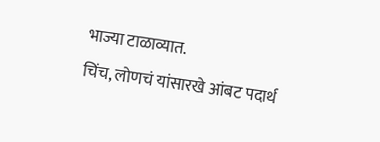भाज्या टाळाव्यात.
चिंच, लोणचं यांसारखे आंबट पदार्थ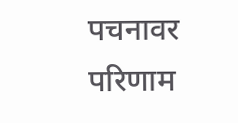पचनावर परिणाम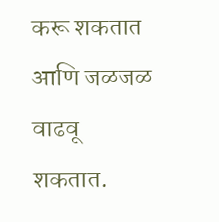करू शकतात आणि जळजळ वाढवू शकतात.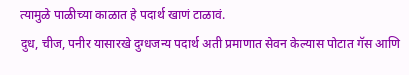त्यामुळे पाळीच्या काळात हे पदार्थ खाणं टाळावं.
दुध, चीज, पनीर यासारखे दुग्धजन्य पदार्थ अती प्रमाणात सेवन केल्यास पोटात गॅस आणि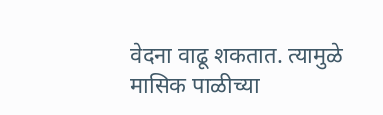वेदना वाढू शकतात. त्यामुळे मासिक पाळीच्या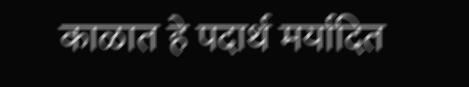काळात हे पदार्थ मर्यादित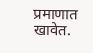प्रमाणात खावेत.